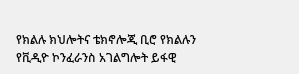የክልሉ ክህሎትና ቴክኖሎጂ ቢሮ የክልሉን የቪዲዮ ኮንፈራንስ አገልግሎት ይፋዊ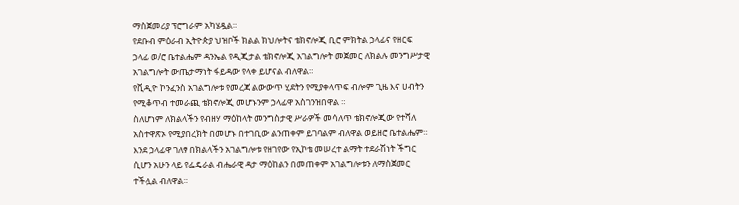ማስጀመሪያ ፕሮግራም አካሄዷል።
የደቡብ ምዕራብ ኢትዮጵያ ህዝቦች ክልል ክህሎትና ቴክኖሎጂ ቢሮ ምክትል ኃላፊና የዘርፍ ኃላፊ ወ/ሮ ቤተልሔም ዳንኤል የዲጂታል ቴክኖሎጂ አገልግሎት መጀመር ለክልሉ መንግሥታዊ አገልግሎት ውጤታማነት ፋይዳው የላቀ ይሆናል ብለዋል።
የቪዲዮ ኮንፈንስ አገልግሎቱ የመረጃ ልውውጥ ሂደትን የሚያቀላጥፍ ብሎም ጊዜ እና ሀብትን የሚቆጥብ ተመራጪ ቴክኖሎጂ መሆኑንም ኃላፊዋ አስገንዝበዋል ።
ስለሆነም ለክልላችን የብዘሃ ማዕከላት መንግስታዊ ሥራዎች መሳለጥ ቴክኖሎጂው የተሻለ አስተዋጽኦ የሚያበረክት በመሆኑ በተገቢው ልንጠቀም ይገባልም ብለዋል ወይዘሮ ቤተልሔም።
እንደ ኃላፊዋ ገለፃ በክልላችን አገልግሎቱ የዘገየው የኢኮቴ መሠረተ ልማት ተደራሽነት ችግር ሲሆን አሁን ላይ የፌዴራል ብሔራዊ ዳታ ማዕከልን በመጠቀም አገልግሎቱን ለማስጀመር ተችሏል ብለዋል።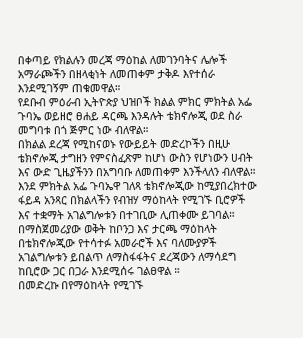በቀጣይ የክልሉን መረጃ ማዕከል ለመገንባትና ሌሎች አማራጮችን በዘላቂነት ለመጠቀም ታቅዶ እየተሰራ እንደሚገኝም ጠቁመዋል።
የደቡብ ምዕራብ ኢትዮጵያ ህዝቦች ክልል ምክር ምክትል አፌ ጉባኤ ወይዘሮ ፀሐይ ዳርጫ እንዳሉት ቴክኖሎጂ ወደ ስራ መግባቱ በጎ ጅምር ነው ብለዋል።
በክልል ደረጃ የሚከናወኑ የውይይት መድረኮችን በዚሁ ቴክኖሎጂ ታግዘን የምናስፈጽም ከሆነ ውስን የሆነውን ሀብት እና ውድ ጊዜያችንን በአግባቡ ለመጠቀም እንችላለን ብለዋል።
እንደ ምክትል አፌ ጉባኤዋ ገለጻ ቴክኖሎጂው ከሚያበረክተው ፋይዳ አንጻር በክልላችን የብዝሃ ማዕከላት የሚገኙ ቢሮዎች እና ተቋማት አገልግሎቱን በተገቢው ሊጠቀሙ ይገባል።
በማስጀመሪያው ወቅት ከቦንጋ እና ታርጫ ማዕከላት በቴክኖሎጂው የተሳተፉ አመራሮች እና ባለሙያዎች አገልግሎቱን ይበልጥ ለማስፋፋትና ደረጃውን ለማሳደግ ከቢሮው ጋር በጋራ እንደሚሰሩ ገልፀዋል ።
በመድረኩ በየማዕከላት የሚገኙ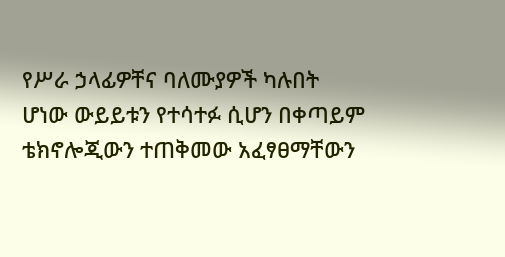የሥራ ኃላፊዎቸና ባለሙያዎች ካሉበት ሆነው ውይይቱን የተሳተፉ ሲሆን በቀጣይም ቴክኖሎጂውን ተጠቅመው አፈፃፀማቸውን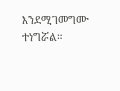እንደሚገመግሙ ተነግሯል።